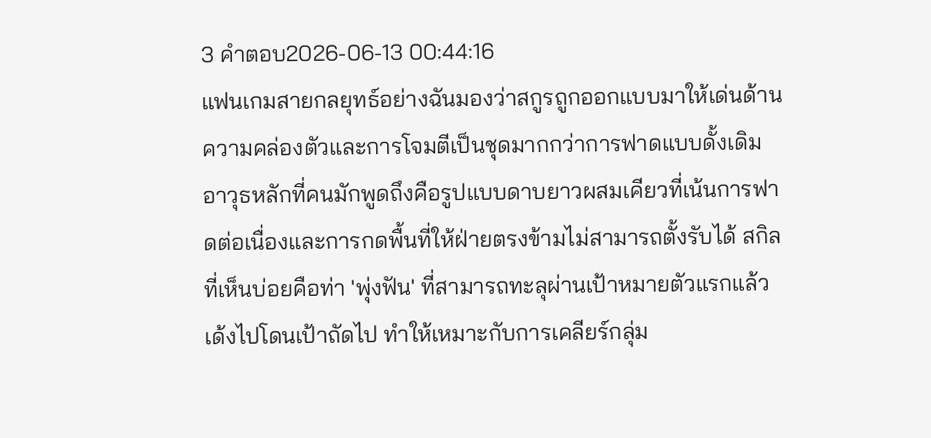3 คำตอบ2026-06-13 00:44:16
แฟนเกมสายกลยุทธ์อย่างฉันมองว่าสกูรถูกออกแบบมาให้เด่นด้านความคล่องตัวและการโจมตีเป็นชุดมากกว่าการฟาดแบบดั้งเดิม
อาวุธหลักที่คนมักพูดถึงคือรูปแบบดาบยาวผสมเคียวที่เน้นการฟาดต่อเนื่องและการกดพื้นที่ให้ฝ่ายตรงข้ามไม่สามารถตั้งรับได้ สกิลที่เห็นบ่อยคือท่า 'พุ่งฟัน' ที่สามารถทะลุผ่านเป้าหมายตัวแรกแล้วเด้งไปโดนเป้าถัดไป ทำให้เหมาะกับการเคลียร์กลุ่ม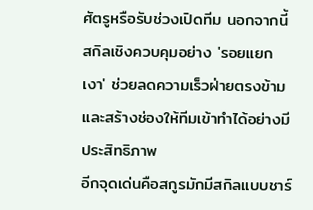ศัตรูหรือรับช่วงเปิดทีม นอกจากนี้สกิลเชิงควบคุมอย่าง 'รอยแยกเงา' ช่วยลดความเร็วฝ่ายตรงข้ามและสร้างช่องให้ทีมเข้าทำได้อย่างมีประสิทธิภาพ
อีกจุดเด่นคือสกูรมักมีสกิลแบบชาร์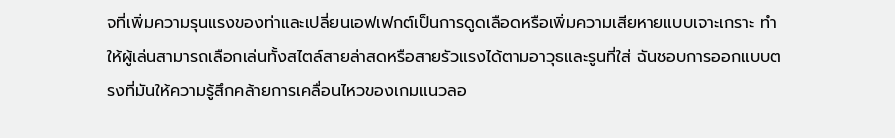จที่เพิ่มความรุนแรงของท่าและเปลี่ยนเอฟเฟกต์เป็นการดูดเลือดหรือเพิ่มความเสียหายแบบเจาะเกราะ ทำให้ผู้เล่นสามารถเลือกเล่นทั้งสไตล์สายล่าสดหรือสายรัวแรงได้ตามอาวุธและรูนที่ใส่ ฉันชอบการออกแบบตรงที่มันให้ความรู้สึกคล้ายการเคลื่อนไหวของเกมแนวลอ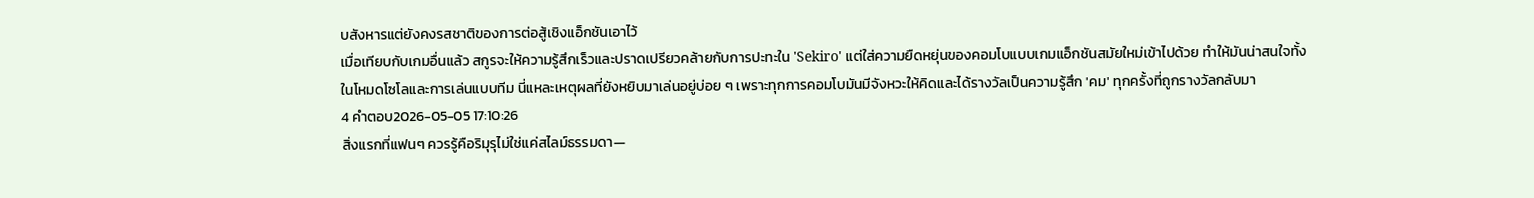บสังหารแต่ยังคงรสชาติของการต่อสู้เชิงแอ็กชันเอาไว้
เมื่อเทียบกับเกมอื่นแล้ว สกูรจะให้ความรู้สึกเร็วและปราดเปรียวคล้ายกับการปะทะใน 'Sekiro' แต่ใส่ความยืดหยุ่นของคอมโบแบบเกมแอ็กชันสมัยใหม่เข้าไปด้วย ทำให้มันน่าสนใจทั้งในโหมดโซโลและการเล่นแบบทีม นี่แหละเหตุผลที่ยังหยิบมาเล่นอยู่บ่อย ๆ เพราะทุกการคอมโบมันมีจังหวะให้คิดและได้รางวัลเป็นความรู้สึก 'คม' ทุกครั้งที่ถูกรางวัลกลับมา
4 คำตอบ2026-05-05 17:10:26
สิ่งแรกที่แฟนๆ ควรรู้คือริมุรุไม่ใช่แค่สไลม์ธรรมดา—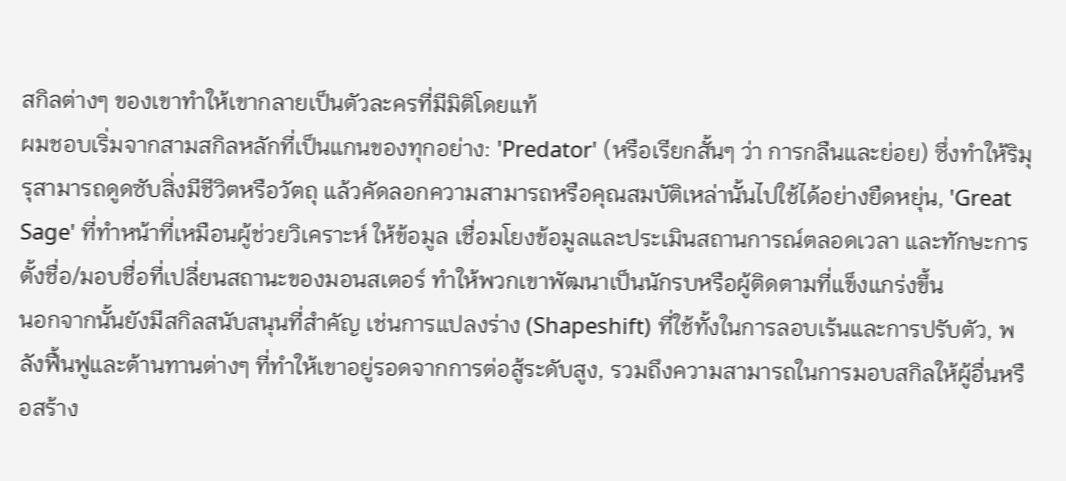สกิลต่างๆ ของเขาทำให้เขากลายเป็นตัวละครที่มีมิติโดยแท้
ผมชอบเริ่มจากสามสกิลหลักที่เป็นแกนของทุกอย่าง: 'Predator' (หรือเรียกสั้นๆ ว่า การกลืนและย่อย) ซึ่งทำให้ริมุรุสามารถดูดซับสิ่งมีชีวิตหรือวัตถุ แล้วคัดลอกความสามารถหรือคุณสมบัติเหล่านั้นไปใช้ได้อย่างยืดหยุ่น, 'Great Sage' ที่ทำหน้าที่เหมือนผู้ช่วยวิเคราะห์ ให้ข้อมูล เชื่อมโยงข้อมูลและประเมินสถานการณ์ตลอดเวลา และทักษะการตั้งชื่อ/มอบชื่อที่เปลี่ยนสถานะของมอนสเตอร์ ทำให้พวกเขาพัฒนาเป็นนักรบหรือผู้ติดตามที่แข็งแกร่งขึ้น
นอกจากนั้นยังมีสกิลสนับสนุนที่สำคัญ เช่นการแปลงร่าง (Shapeshift) ที่ใช้ทั้งในการลอบเร้นและการปรับตัว, พลังฟื้นฟูและต้านทานต่างๆ ที่ทำให้เขาอยู่รอดจากการต่อสู้ระดับสูง, รวมถึงความสามารถในการมอบสกิลให้ผู้อื่นหรือสร้าง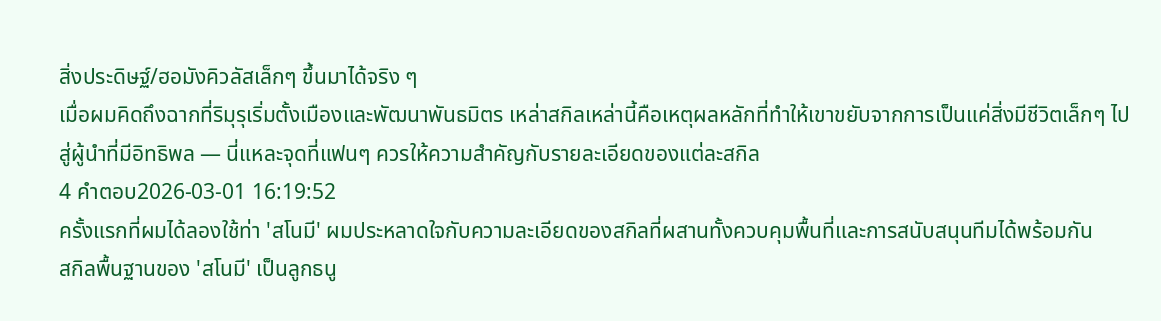สิ่งประดิษฐ์/ฮอมังคิวลัสเล็กๆ ขึ้นมาได้จริง ๆ
เมื่อผมคิดถึงฉากที่ริมุรุเริ่มตั้งเมืองและพัฒนาพันธมิตร เหล่าสกิลเหล่านี้คือเหตุผลหลักที่ทำให้เขาขยับจากการเป็นแค่สิ่งมีชีวิตเล็กๆ ไปสู่ผู้นำที่มีอิทธิพล — นี่แหละจุดที่แฟนๆ ควรให้ความสำคัญกับรายละเอียดของแต่ละสกิล
4 คำตอบ2026-03-01 16:19:52
ครั้งแรกที่ผมได้ลองใช้ท่า 'สโนมี' ผมประหลาดใจกับความละเอียดของสกิลที่ผสานทั้งควบคุมพื้นที่และการสนับสนุนทีมได้พร้อมกัน
สกิลพื้นฐานของ 'สโนมี' เป็นลูกธนู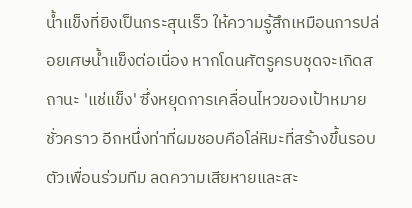น้ำแข็งที่ยิงเป็นกระสุนเร็ว ให้ความรู้สึกเหมือนการปล่อยเศษน้ำแข็งต่อเนื่อง หากโดนศัตรูครบชุดจะเกิดสถานะ 'แช่แข็ง' ซึ่งหยุดการเคลื่อนไหวของเป้าหมายชั่วคราว อีกหนึ่งท่าที่ผมชอบคือโล่หิมะที่สร้างขึ้นรอบตัวเพื่อนร่วมทีม ลดความเสียหายและสะ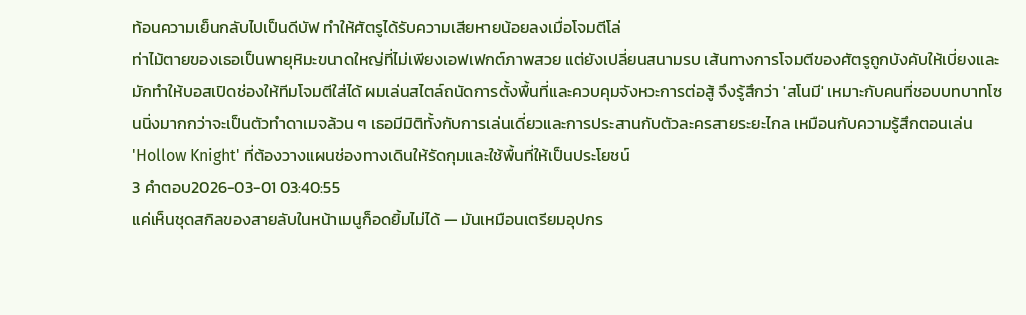ท้อนความเย็นกลับไปเป็นดีบัฟ ทำให้ศัตรูได้รับความเสียหายน้อยลงเมื่อโจมตีโล่
ท่าไม้ตายของเธอเป็นพายุหิมะขนาดใหญ่ที่ไม่เพียงเอฟเฟกต์ภาพสวย แต่ยังเปลี่ยนสนามรบ เส้นทางการโจมตีของศัตรูถูกบังคับให้เบี่ยงและมักทำให้บอสเปิดช่องให้ทีมโจมตีใส่ได้ ผมเล่นสไตล์ถนัดการตั้งพื้นที่และควบคุมจังหวะการต่อสู้ จึงรู้สึกว่า 'สโนมี' เหมาะกับคนที่ชอบบทบาทโซนนิ่งมากกว่าจะเป็นตัวทำดาเมจล้วน ๆ เธอมีมิติทั้งกับการเล่นเดี่ยวและการประสานกับตัวละครสายระยะไกล เหมือนกับความรู้สึกตอนเล่น 'Hollow Knight' ที่ต้องวางแผนช่องทางเดินให้รัดกุมและใช้พื้นที่ให้เป็นประโยชน์
3 คำตอบ2026-03-01 03:40:55
แค่เห็นชุดสกิลของสายลับในหน้าเมนูก็อดยิ้มไม่ได้ — มันเหมือนเตรียมอุปกร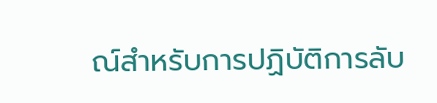ณ์สำหรับการปฏิบัติการลับ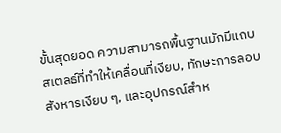ขั้นสุดยอด ความสามารถพื้นฐานมักมีแถบสเตลธ์ที่ทำให้เคลื่อนที่เงียบ, ทักษะการลอบสังหารเงียบ ๆ, และอุปกรณ์สำห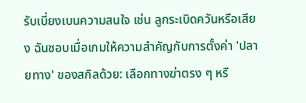รับเบี่ยงเบนความสนใจ เช่น ลูกระเบิดควันหรือเสียง ฉันชอบเมื่อเกมให้ความสำคัญกับการตั้งค่า 'ปลายทาง' ของสกิลด้วย: เลือกทางฆ่าตรง ๆ หรื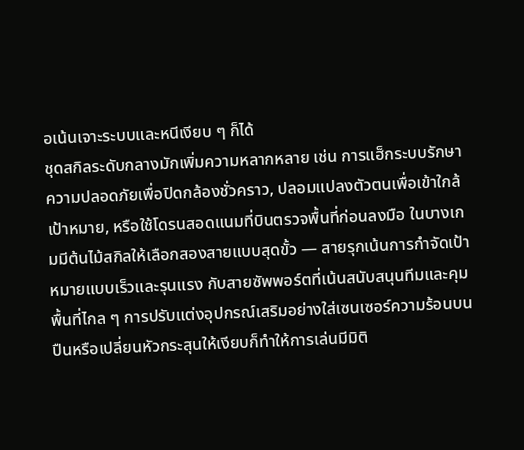อเน้นเจาะระบบและหนีเงียบ ๆ ก็ได้
ชุดสกิลระดับกลางมักเพิ่มความหลากหลาย เช่น การแฮ็กระบบรักษาความปลอดภัยเพื่อปิดกล้องชั่วคราว, ปลอมแปลงตัวตนเพื่อเข้าใกล้เป้าหมาย, หรือใช้โดรนสอดแนมที่บินตรวจพื้นที่ก่อนลงมือ ในบางเกมมีต้นไม้สกิลให้เลือกสองสายแบบสุดขั้ว — สายรุกเน้นการกำจัดเป้าหมายแบบเร็วและรุนแรง กับสายซัพพอร์ตที่เน้นสนับสนุนทีมและคุมพื้นที่ไกล ๆ การปรับแต่งอุปกรณ์เสริมอย่างใส่เซนเซอร์ความร้อนบนปืนหรือเปลี่ยนหัวกระสุนให้เงียบก็ทำให้การเล่นมีมิติ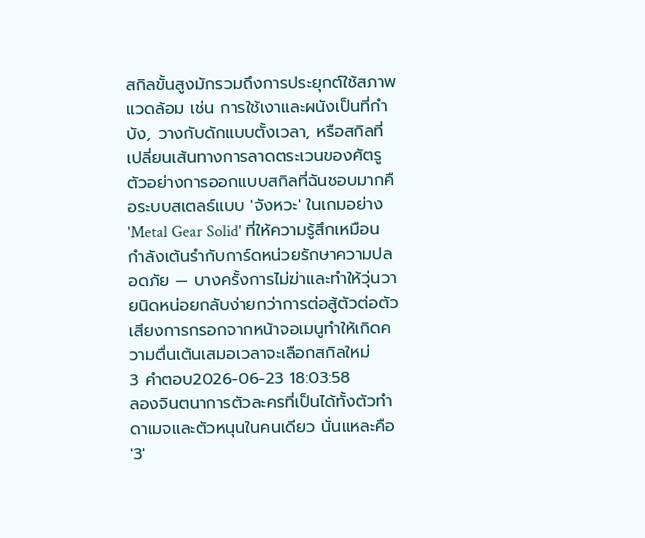สกิลขั้นสูงมักรวมถึงการประยุกต์ใช้สภาพแวดล้อม เช่น การใช้เงาและผนังเป็นที่กำบัง, วางกับดักแบบตั้งเวลา, หรือสกิลที่เปลี่ยนเส้นทางการลาดตระเวนของศัตรู ตัวอย่างการออกแบบสกิลที่ฉันชอบมากคือระบบสเตลธ์แบบ 'จังหวะ' ในเกมอย่าง 'Metal Gear Solid' ที่ให้ความรู้สึกเหมือนกำลังเต้นรำกับการ์ดหน่วยรักษาความปลอดภัย — บางครั้งการไม่ฆ่าและทำให้วุ่นวายนิดหน่อยกลับง่ายกว่าการต่อสู้ตัวต่อตัว เสียงการกรอกจากหน้าจอเมนูทำให้เกิดความตื่นเต้นเสมอเวลาจะเลือกสกิลใหม่
3 คำตอบ2026-06-23 18:03:58
ลองจินตนาการตัวละครที่เป็นได้ทั้งตัวทำดาเมจและตัวหนุนในคนเดียว นั่นแหละคือ '3'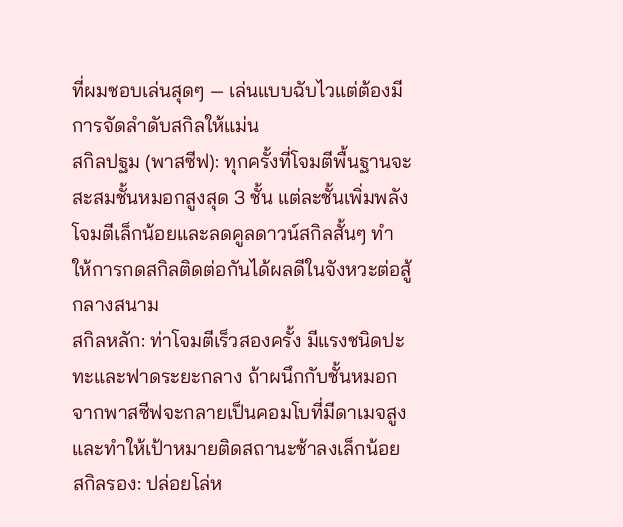ที่ผมชอบเล่นสุดๆ — เล่นแบบฉับไวแต่ต้องมีการจัดลำดับสกิลให้แม่น
สกิลปฐม (พาสซีฟ): ทุกครั้งที่โจมตีพื้นฐานจะสะสมชั้นหมอกสูงสุด 3 ชั้น แต่ละชั้นเพิ่มพลังโจมตีเล็กน้อยและลดคูลดาวน์สกิลสั้นๆ ทำให้การกดสกิลติดต่อกันได้ผลดีในจังหวะต่อสู้กลางสนาม
สกิลหลัก: ท่าโจมตีเร็วสองครั้ง มีแรงชนิดปะทะและฟาดระยะกลาง ถ้าผนึกกับชั้นหมอกจากพาสซีฟจะกลายเป็นคอมโบที่มีดาเมจสูงและทำให้เป้าหมายติดสถานะช้าลงเล็กน้อย
สกิลรอง: ปล่อยโล่ห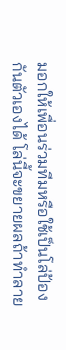มอกให้เพื่อนร่วมทีมหรือใช้เป็นโล่ป้องกันตัวเองได้ โล่นี้จะขยายผลถ้าทำลาย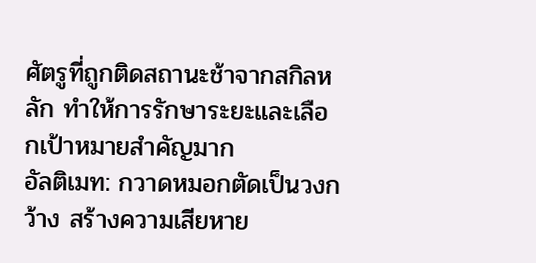ศัตรูที่ถูกติดสถานะช้าจากสกิลหลัก ทำให้การรักษาระยะและเลือกเป้าหมายสำคัญมาก
อัลติเมท: กวาดหมอกตัดเป็นวงกว้าง สร้างความเสียหาย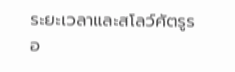ระยะเวลาและสโลว์ศัตรูรอ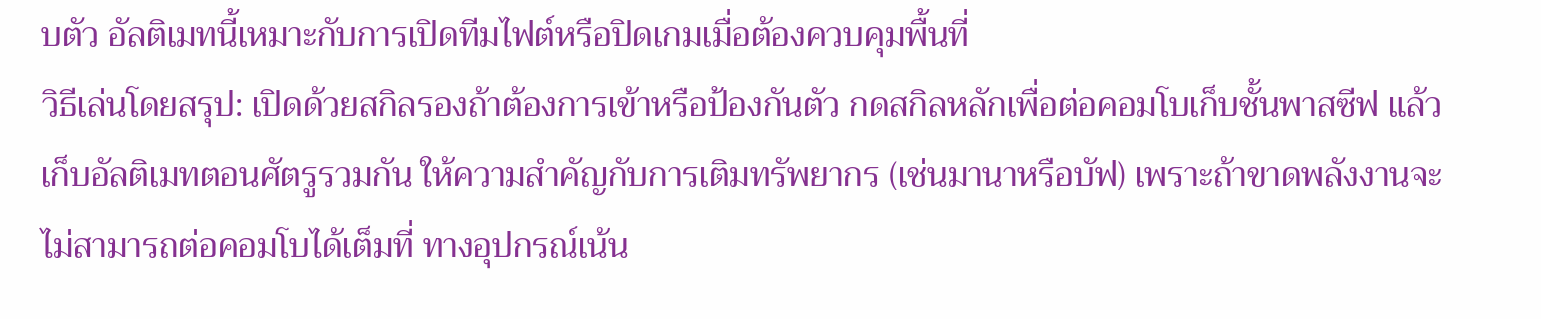บตัว อัลติเมทนี้เหมาะกับการเปิดทีมไฟต์หรือปิดเกมเมื่อต้องควบคุมพื้นที่
วิธีเล่นโดยสรุป: เปิดด้วยสกิลรองถ้าต้องการเข้าหรือป้องกันตัว กดสกิลหลักเพื่อต่อคอมโบเก็บชั้นพาสซีฟ แล้วเก็บอัลติเมทตอนศัตรูรวมกัน ให้ความสำคัญกับการเติมทรัพยากร (เช่นมานาหรือบัฟ) เพราะถ้าขาดพลังงานจะไม่สามารถต่อคอมโบได้เต็มที่ ทางอุปกรณ์เน้น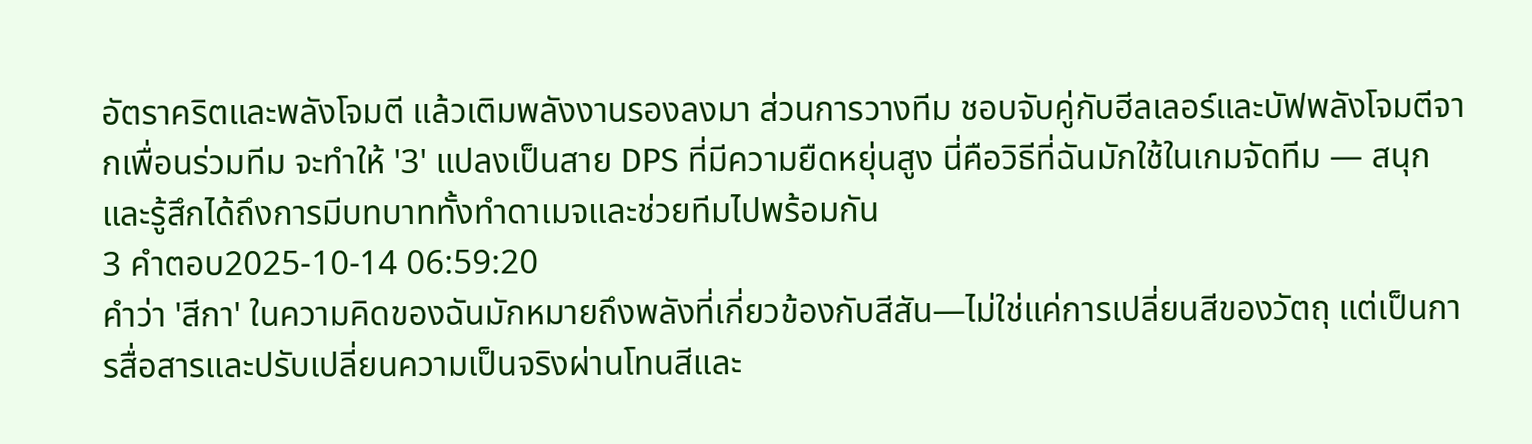อัตราคริตและพลังโจมตี แล้วเติมพลังงานรองลงมา ส่วนการวางทีม ชอบจับคู่กับฮีลเลอร์และบัฟพลังโจมตีจากเพื่อนร่วมทีม จะทำให้ '3' แปลงเป็นสาย DPS ที่มีความยืดหยุ่นสูง นี่คือวิธีที่ฉันมักใช้ในเกมจัดทีม — สนุกและรู้สึกได้ถึงการมีบทบาททั้งทำดาเมจและช่วยทีมไปพร้อมกัน
3 คำตอบ2025-10-14 06:59:20
คำว่า 'สีกา' ในความคิดของฉันมักหมายถึงพลังที่เกี่ยวข้องกับสีสัน—ไม่ใช่แค่การเปลี่ยนสีของวัตถุ แต่เป็นการสื่อสารและปรับเปลี่ยนความเป็นจริงผ่านโทนสีและ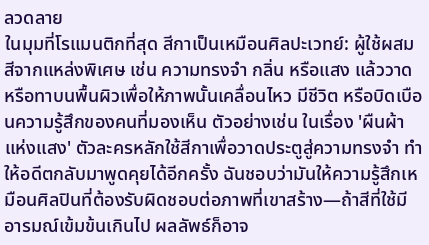ลวดลาย
ในมุมที่โรแมนติกที่สุด สีกาเป็นเหมือนศิลปะเวทย์: ผู้ใช้ผสมสีจากแหล่งพิเศษ เช่น ความทรงจำ กลิ่น หรือแสง แล้ววาดหรือทาบนพื้นผิวเพื่อให้ภาพนั้นเคลื่อนไหว มีชีวิต หรือบิดเบือนความรู้สึกของคนที่มองเห็น ตัวอย่างเช่น ในเรื่อง 'ผืนผ้าแห่งแสง' ตัวละครหลักใช้สีกาเพื่อวาดประตูสู่ความทรงจำ ทำให้อดีตกลับมาพูดคุยได้อีกครั้ง ฉันชอบว่ามันให้ความรู้สึกเหมือนศิลปินที่ต้องรับผิดชอบต่อภาพที่เขาสร้าง—ถ้าสีที่ใช้มีอารมณ์เข้มข้นเกินไป ผลลัพธ์ก็อาจ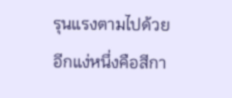รุนแรงตามไปด้วย
อีกแง่หนึ่งคือสีกา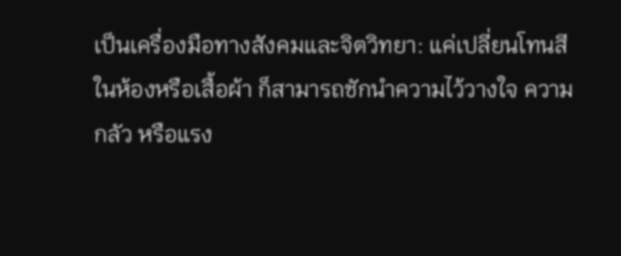เป็นเครื่องมือทางสังคมและจิตวิทยา: แค่เปลี่ยนโทนสีในห้องหรือเสื้อผ้า ก็สามารถชักนำความไว้วางใจ ความกลัว หรือแรง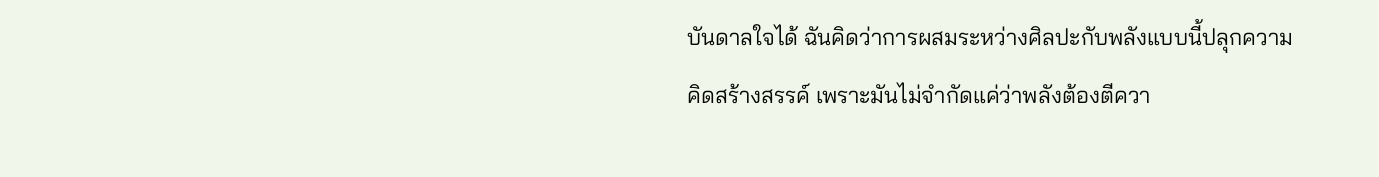บันดาลใจได้ ฉันคิดว่าการผสมระหว่างศิลปะกับพลังแบบนี้ปลุกความคิดสร้างสรรค์ เพราะมันไม่จำกัดแค่ว่าพลังต้องตีควา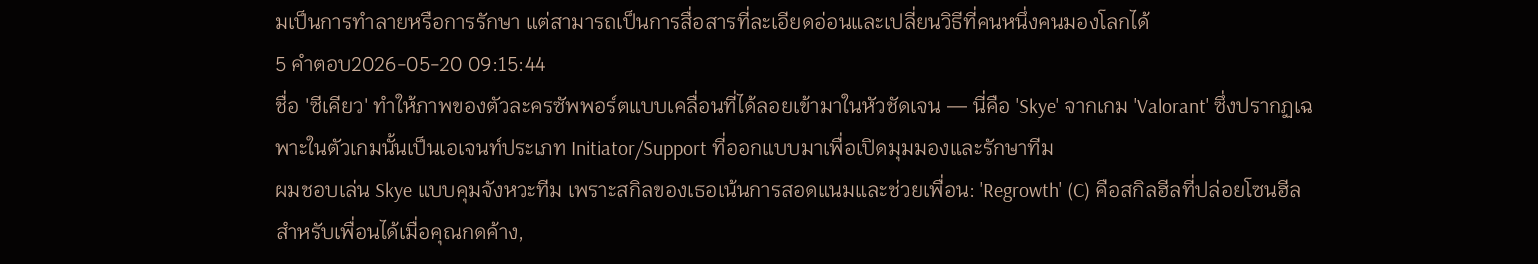มเป็นการทำลายหรือการรักษา แต่สามารถเป็นการสื่อสารที่ละเอียดอ่อนและเปลี่ยนวิธีที่คนหนึ่งคนมองโลกได้
5 คำตอบ2026-05-20 09:15:44
ชื่อ 'ซีเคียว' ทำให้ภาพของตัวละครซัพพอร์ตแบบเคลื่อนที่ได้ลอยเข้ามาในหัวชัดเจน — นี่คือ 'Skye' จากเกม 'Valorant' ซึ่งปรากฏเฉพาะในตัวเกมนั้นเป็นเอเจนท์ประเภท Initiator/Support ที่ออกแบบมาเพื่อเปิดมุมมองและรักษาทีม
ผมชอบเล่น Skye แบบคุมจังหวะทีม เพราะสกิลของเธอเน้นการสอดแนมและช่วยเพื่อน: 'Regrowth' (C) คือสกิลฮีลที่ปล่อยโซนฮีลสำหรับเพื่อนได้เมื่อคุณกดค้าง,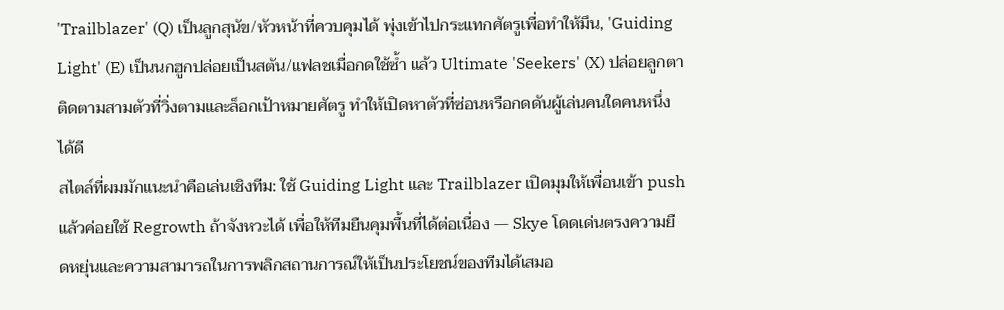'Trailblazer' (Q) เป็นลูกสุนัข/หัวหน้าที่ควบคุมได้ พุ่งเข้าไปกระแทกศัตรูเพื่อทำให้มึน, 'Guiding Light' (E) เป็นนกฮูกปล่อยเป็นสตัน/แฟลชเมื่อกดใช้ซ้ำ แล้ว Ultimate 'Seekers' (X) ปล่อยลูกตาติดตามสามตัวที่วิ่งตามและล็อกเป้าหมายศัตรู ทำให้เปิดหาตัวที่ซ่อนหรือกดดันผู้เล่นคนใดคนหนึ่งได้ดี
สไตล์ที่ผมมักแนะนำคือเล่นเชิงทีม: ใช้ Guiding Light และ Trailblazer เปิดมุมให้เพื่อนเข้า push แล้วค่อยใช้ Regrowth ถ้าจังหวะได้ เพื่อให้ทีมยืนคุมพื้นที่ได้ต่อเนื่อง — Skye โดดเด่นตรงความยืดหยุ่นและความสามารถในการพลิกสถานการณ์ให้เป็นประโยชน์ของทีมได้เสมอ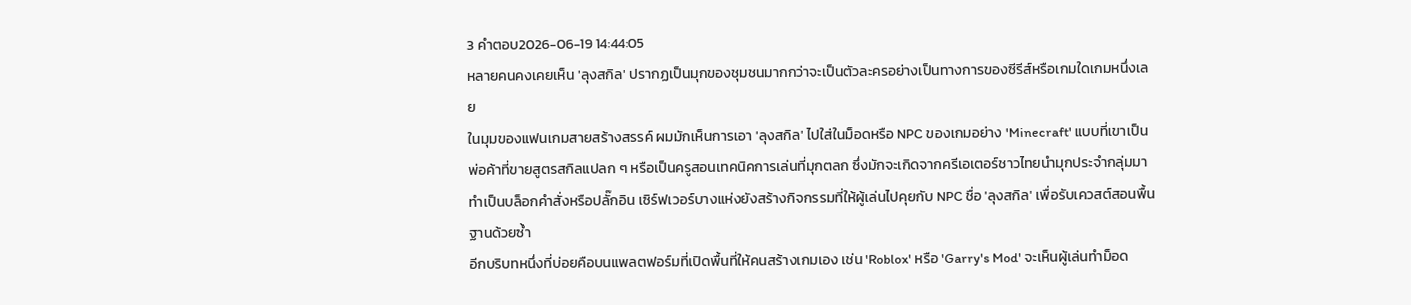3 คำตอบ2026-06-19 14:44:05
หลายคนคงเคยเห็น 'ลุงสกิล' ปรากฏเป็นมุกของชุมชนมากกว่าจะเป็นตัวละครอย่างเป็นทางการของซีรีส์หรือเกมใดเกมหนึ่งเลย
ในมุมของแฟนเกมสายสร้างสรรค์ ผมมักเห็นการเอา 'ลุงสกิล' ไปใส่ในม็อดหรือ NPC ของเกมอย่าง 'Minecraft' แบบที่เขาเป็นพ่อค้าที่ขายสูตรสกิลแปลก ๆ หรือเป็นครูสอนเทคนิคการเล่นที่มุกตลก ซึ่งมักจะเกิดจากครีเอเตอร์ชาวไทยนำมุกประจำกลุ่มมาทำเป็นบล็อกคำสั่งหรือปลั๊กอิน เซิร์ฟเวอร์บางแห่งยังสร้างกิจกรรมที่ให้ผู้เล่นไปคุยกับ NPC ชื่อ 'ลุงสกิล' เพื่อรับเควสต์สอนพื้นฐานด้วยซ้ำ
อีกบริบทหนึ่งที่บ่อยคือบนแพลตฟอร์มที่เปิดพื้นที่ให้คนสร้างเกมเอง เช่น 'Roblox' หรือ 'Garry's Mod' จะเห็นผู้เล่นทำม็อด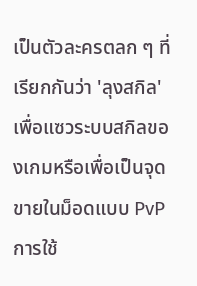เป็นตัวละครตลก ๆ ที่เรียกกันว่า 'ลุงสกิล' เพื่อแซวระบบสกิลของเกมหรือเพื่อเป็นจุดขายในม็อดแบบ PvP การใช้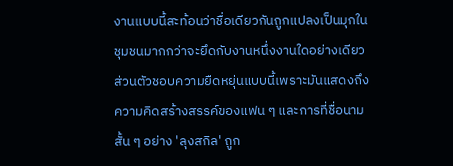งานแบบนี้สะท้อนว่าชื่อเดียวกันถูกแปลงเป็นมุกในชุมชนมากกว่าจะยึดกับงานหนึ่งงานใดอย่างเดียว
ส่วนตัวชอบความยืดหยุ่นแบบนี้เพราะมันแสดงถึงความคิดสร้างสรรค์ของแฟน ๆ และการที่ชื่อนามสั้น ๆ อย่าง 'ลุงสกิล' ถูก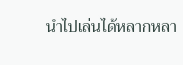นำไปเล่นได้หลากหลา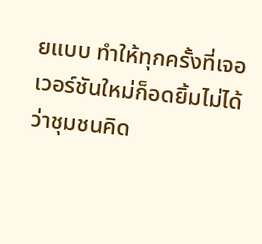ยแบบ ทำให้ทุกครั้งที่เจอเวอร์ชันใหม่ก็อดยิ้มไม่ได้ว่าชุมชนคิด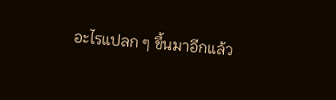อะไรแปลก ๆ ขึ้นมาอีกแล้ว